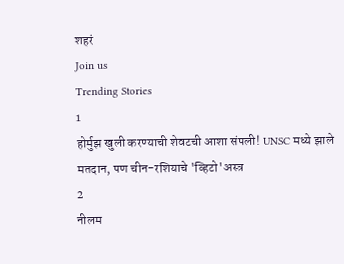शहरं
Join us
Trending Stories
1
होर्मुझ खुली करण्याची शेवटची आशा संपली! UNSC मध्ये झाले मतदान, पण चीन-रशियाचे 'व्हिटो'अस्त्र
2
नीलम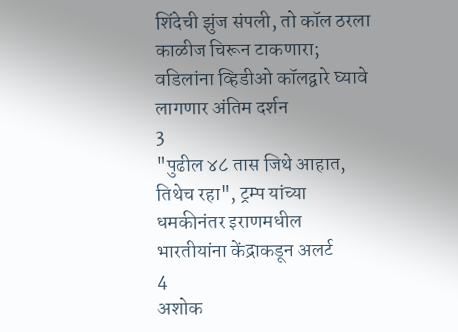शिंदेची झुंज संपली, तो कॉल ठरला काळीज चिरून टाकणारा; वडिलांना व्हिडीओ कॉलद्वारे घ्यावे लागणार अंतिम दर्शन
3
"पुढील ४८ तास जिथे आहात, तिथेच रहा", ट्रम्प यांच्या धमकीनंतर इराणमधील भारतीयांना केंद्राकडून अलर्ट
4
अशोक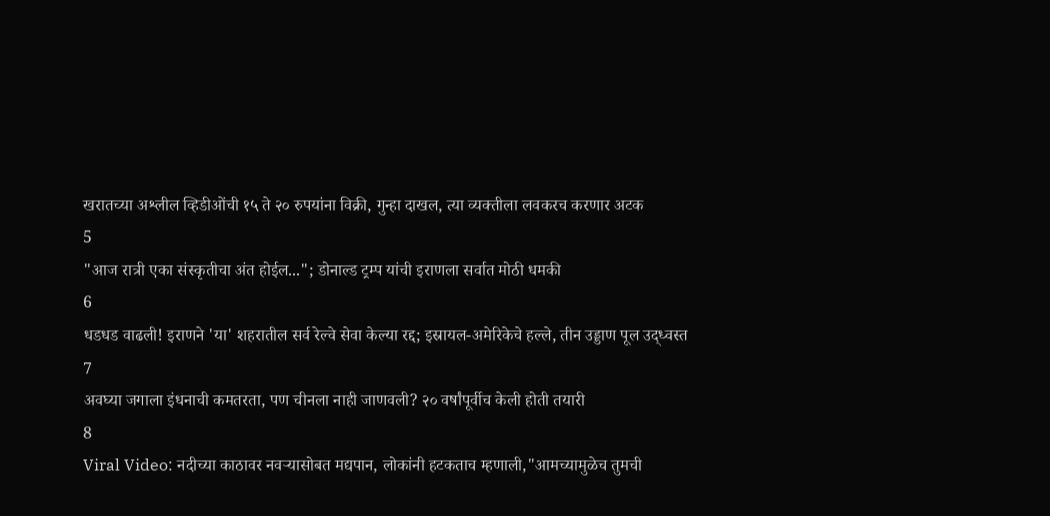खरातच्या अश्लील व्हिडीओंची १५ ते २० रुपयांना विक्री, गुन्हा दाखल, त्या व्यक्तीला लवकरच करणार अटक
5
"आज रात्री एका संस्कृतीचा अंत होईल..."; डोनाल्ड ट्रम्प यांची इराणला सर्वात मोठी धमकी
6
धडधड वाढली! इराणने 'या' शहरातील सर्व रेल्वे सेवा केल्या रद्द; इस्रायल-अमेरिकेचे हल्ले, तीन उड्डाण पूल उद्ध्वस्त
7
अवघ्या जगाला इंधनाची कमतरता, पण चीनला नाही जाणवली? २० वर्षांपूर्वीच केली होती तयारी
8
Viral Video: नदीच्या काठावर नवऱ्यासोबत मद्यपान, लोकांनी हटकताच म्हणाली,"आमच्यामुळेच तुमची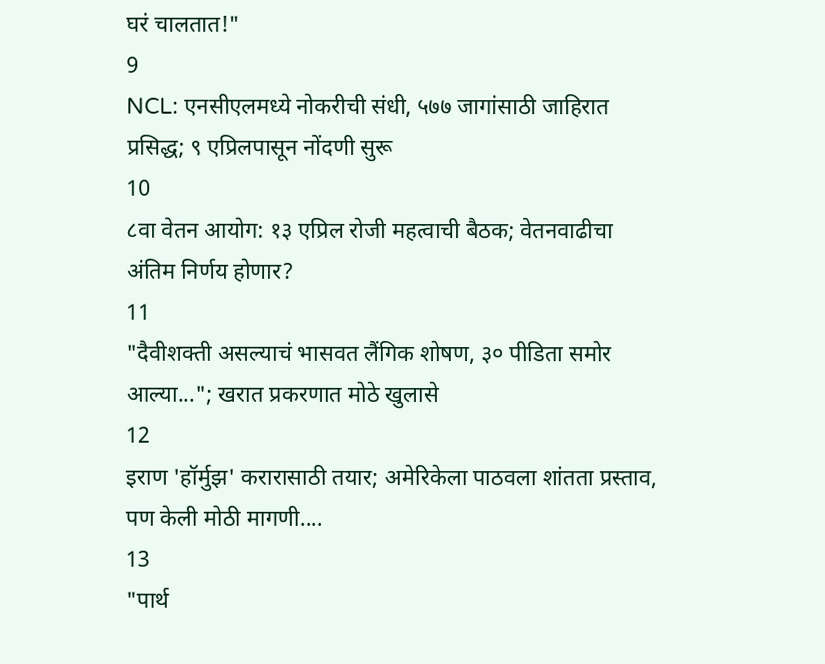घरं चालतात!"
9
NCL: एनसीएलमध्ये नोकरीची संधी, ५७७ जागांसाठी जाहिरात प्रसिद्ध; ९ एप्रिलपासून नोंदणी सुरू
10
८वा वेतन आयोग: १३ एप्रिल रोजी महत्वाची बैठक; वेतनवाढीचा अंतिम निर्णय होणार?
11
"दैवीशक्ती असल्याचं भासवत लैंगिक शोषण, ३० पीडिता समोर आल्या..."; खरात प्रकरणात मोठे खुलासे
12
इराण 'हॉर्मुझ' करारासाठी तयार; अमेरिकेला पाठवला शांतता प्रस्ताव, पण केली मोठी मागणी....
13
"पार्थ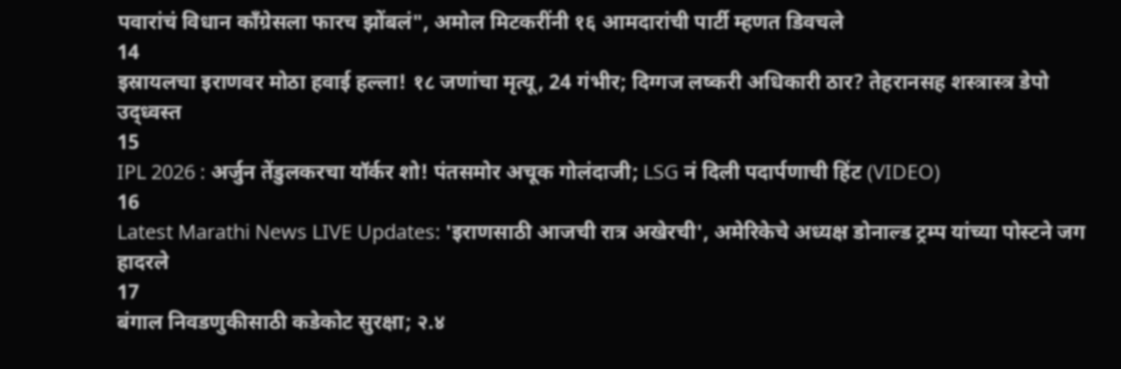पवारांचं विधान काँग्रेसला फारच झोंबलं", अमोल मिटकरींनी १६ आमदारांची पार्टी म्हणत डिवचले
14
इस्रायलचा इराणवर मोठा हवाई हल्ला! १८ जणांचा मृत्यू, 24 गंभीर; दिग्गज लष्करी अधिकारी ठार? तेहरानसह शस्त्रास्त्र डेपो उद्ध्वस्त
15
IPL 2026 : अर्जुन तेंडुलकरचा यॉर्कर शो! पंतसमोर अचूक गोलंदाजी; LSG नं दिली पदार्पणाची हिंट (VIDEO)
16
Latest Marathi News LIVE Updates: 'इराणसाठी आजची रात्र अखेरची', अमेरिकेचे अध्यक्ष डोनाल्ड ट्रम्प यांच्या पोस्टने जग हादरले
17
बंगाल निवडणुकीसाठी कडेकोट सुरक्षा; २.४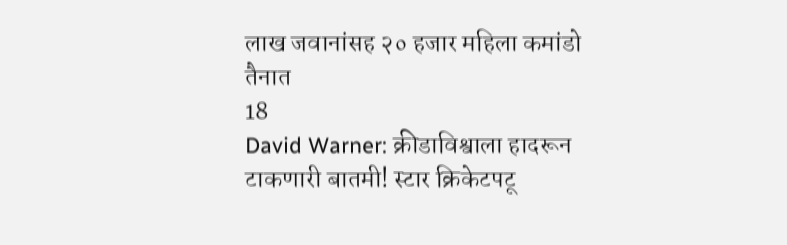लाख जवानांसह २० हजार महिला कमांडो तैनात
18
David Warner: क्रीडाविश्वाला हादरून टाकणारी बातमी! स्टार क्रिकेटपटू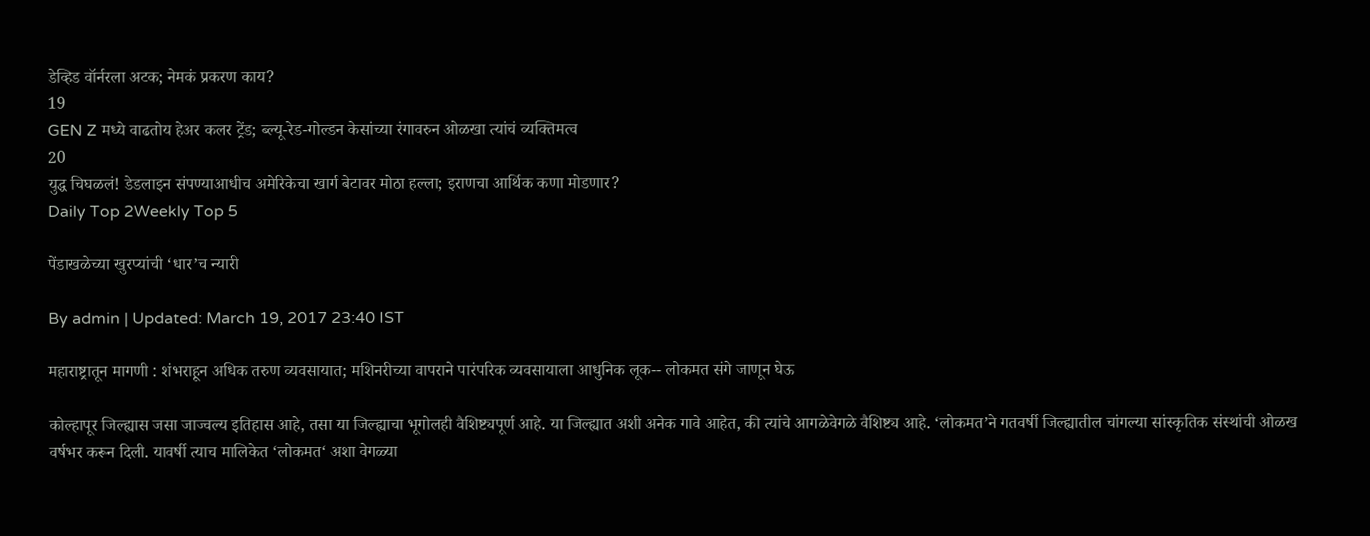डेव्हिड वॉर्नरला अटक; नेमकं प्रकरण काय?
19
GEN Z मध्ये वाढतोय हेअर कलर ट्रेंड; ब्ल्यू-रेड-गोल्डन केसांच्या रंगावरुन ओळखा त्यांचं व्यक्तिमत्व
20
युद्ध चिघळलं! डेडलाइन संपण्याआधीच अमेरिकेचा खार्ग बेटावर मोठा हल्ला; इराणचा आर्थिक कणा मोडणार?
Daily Top 2Weekly Top 5

पेंडाखळेच्या खुरप्यांची ‘धार’च न्यारी

By admin | Updated: March 19, 2017 23:40 IST

महाराष्ट्रातून मागणी : शंभराहून अधिक तरुण व्यवसायात; मशिनरीच्या वापराने पारंपरिक व्यवसायाला आधुनिक लूक-- लोकमत संगे जाणून घेऊ

कोल्हापूर जिल्ह्यास जसा जाज्वल्य इतिहास आहे, तसा या जिल्ह्याचा भूगोलही वैशिष्ट्यपूर्ण आहे. या जिल्ह्यात अशी अनेक गावे आहेत, की त्यांचे आगळेवेगळे वैशिष्ट्य आहे. ‘लोकमत’ने गतवर्षी जिल्ह्यातील चांगल्या सांस्कृतिक संस्थांची ओळख वर्षभर करून दिली. यावर्षी त्याच मालिकेत ‘लोकमत‘ अशा वेगळ्या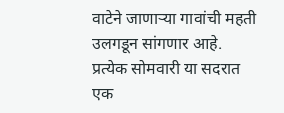वाटेने जाणाऱ्या गावांची महती उलगडून सांगणार आहे. प्रत्येक सोमवारी या सदरात एक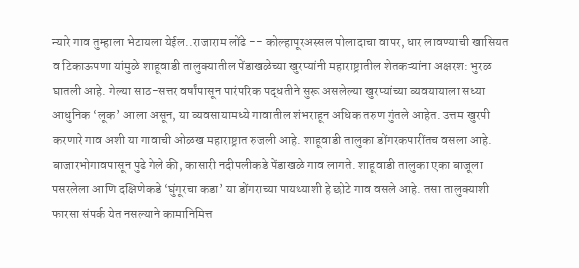न्यारे गाव तुम्हाला भेटायला येईल..राजाराम लोंढे -- कोल्हापूरअस्सल पोलादाचा वापर, धार लावण्याची खासियत व टिकाऊपणा यांमुळे शाहूवाडी तालुक्यातील पेंडाखळेच्या खुरप्यांनी महाराष्ट्रातील शेतकऱ्यांना अक्षरश: भुरळ घातली आहे. गेल्या साठ-सत्तर वर्षांपासून पारंपरिक पद्धतीने सुरू असलेल्या खुरप्यांच्या व्यवयायाला सध्या आधुनिक ‘लूक’ आला असून, या व्यवसायामध्ये गावातील शंभराहून अधिक तरुण गुंतले आहेत. उत्तम खुरपी करणारे गाव अशी या गावाची ओळख महाराष्ट्रात रुजली आहे. शाहूवाडी तालुका डोंगरकपारींतच वसला आहे. बाजारभोगावपासून पुढे गेले की, कासारी नदीपलीकडे पेंडाखळे गाव लागते. शाहूवाडी तालुका एका बाजूला पसरलेला आणि दक्षिणेकडे ‘घुंगूरचा कडा’ या डोंगराच्या पायथ्याशी हे छोटे गाव वसले आहे. तसा तालुक्याशी फारसा संपर्क येत नसल्याने कामानिमित्त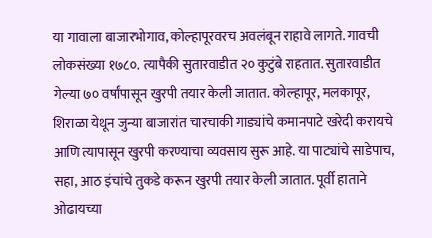या गावाला बाजारभोगाव, कोल्हापूरवरच अवलंबून राहावे लागते. गावची लोकसंख्या १७८०. त्यापैकी सुतारवाडीत २० कुटुंबे राहतात. सुतारवाडीत गेल्या ७० वर्षांपासून खुरपी तयार केली जातात. कोल्हापूर, मलकापूर, शिराळा येथून जुन्या बाजारांत चारचाकी गाड्यांचे कमानपाटे खरेदी करायचे आणि त्यापासून खुरपी करण्याचा व्यवसाय सुरू आहे. या पाट्यांचे साडेपाच, सहा, आठ इंचांचे तुकडे करून खुरपी तयार केली जातात. पूर्वी हाताने ओढायच्या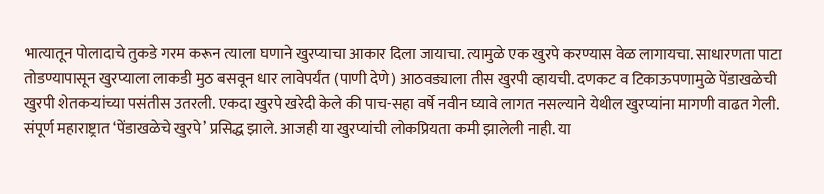भात्यातून पोलादाचे तुकडे गरम करून त्याला घणाने खुरप्याचा आकार दिला जायाचा. त्यामुळे एक खुरपे करण्यास वेळ लागायचा. साधारणता पाटा तोडण्यापासून खुरप्याला लाकडी मुठ बसवून धार लावेपर्यंत (पाणी देणे) आठवड्याला तीस खुरपी व्हायची. दणकट व टिकाऊपणामुळे पेंडाखळेची खुरपी शेतकऱ्यांच्या पसंतीस उतरली. एकदा खुरपे खरेदी केले की पाच-सहा वर्षे नवीन घ्यावे लागत नसल्याने येथील खुरप्यांना मागणी वाढत गेली. संपूर्ण महाराष्ट्रात ‘पेंडाखळेचे खुरपे’ प्रसिद्ध झाले. आजही या खुरप्यांची लोकप्रियता कमी झालेली नाही. या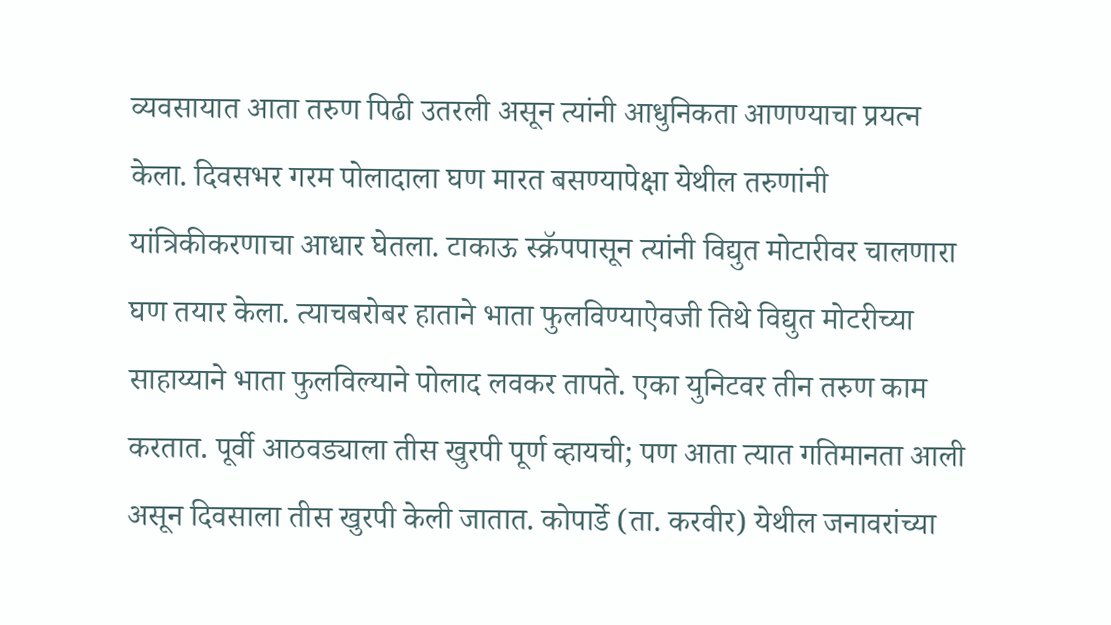व्यवसायात आता तरुण पिढी उतरली असून त्यांनी आधुनिकता आणण्याचा प्रयत्न केला. दिवसभर गरम पोलादाला घण मारत बसण्यापेक्षा येथील तरुणांनी यांत्रिकीकरणाचा आधार घेतला. टाकाऊ स्क्रॅपपासून त्यांनी विद्युत मोटारीवर चालणारा घण तयार केला. त्याचबरोबर हाताने भाता फुलविण्याऐवजी तिथे विद्युत मोटरीच्या साहाय्याने भाता फुलविल्याने पोलाद लवकर तापते. एका युनिटवर तीन तरुण काम करतात. पूर्वी आठवड्याला तीस खुरपी पूर्ण व्हायची; पण आता त्यात गतिमानता आली असून दिवसाला तीस खुरपी केली जातात. कोपार्डे (ता. करवीर) येथील जनावरांच्या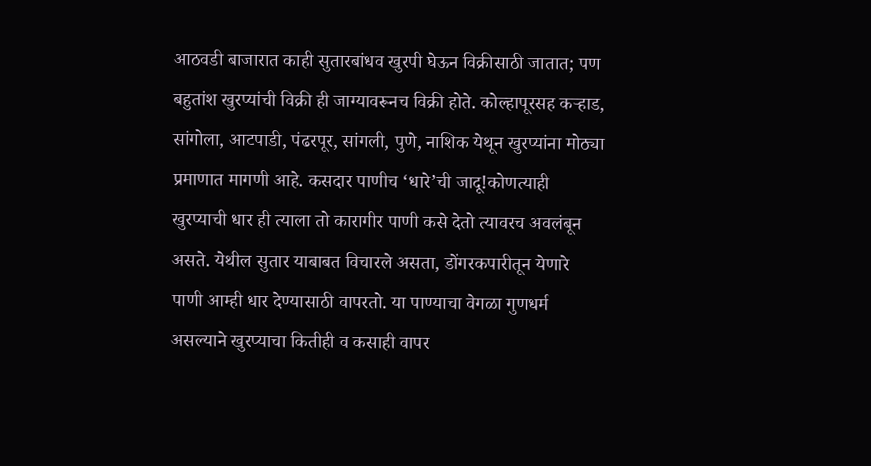आठवडी बाजारात काही सुतारबांधव खुरपी घेऊन विक्रीसाठी जातात; पण बहुतांश खुरप्यांची विक्री ही जाग्यावरूनच विक्री होते. कोल्हापूरसह कऱ्हाड, सांगोला, आटपाडी, पंढरपूर, सांगली, पुणे, नाशिक येथून खुरप्यांना मोठ्या प्रमाणात मागणी आहे. कसदार पाणीच ‘धारे’ची जादू!कोणत्याही खुरप्याची धार ही त्याला तो कारागीर पाणी कसे देतो त्यावरच अवलंबून असते. येथील सुतार याबाबत विचारले असता, डोंगरकपारीतून येणारे पाणी आम्ही धार देण्यासाठी वापरतो. या पाण्याचा वेगळा गुणधर्म असल्याने खुरप्याचा कितीही व कसाही वापर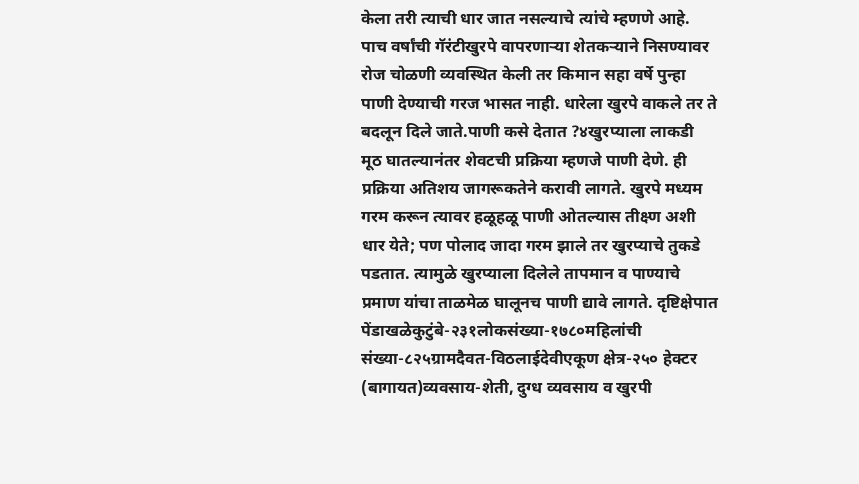केला तरी त्याची धार जात नसल्याचे त्यांचे म्हणणे आहे. पाच वर्षांची गॅरंटीखुरपे वापरणाऱ्या शेतकऱ्याने निसण्यावर रोज चोळणी व्यवस्थित केली तर किमान सहा वर्षे पुन्हा पाणी देण्याची गरज भासत नाही. धारेला खुरपे वाकले तर ते बदलून दिले जाते.पाणी कसे देतात ?४खुरप्याला लाकडी मूठ घातल्यानंतर शेवटची प्रक्रिया म्हणजे पाणी देणे. ही प्रक्रिया अतिशय जागरूकतेने करावी लागते. खुरपे मध्यम गरम करून त्यावर हळूहळू पाणी ओतल्यास तीक्ष्ण अशी धार येते; पण पोलाद जादा गरम झाले तर खुरप्याचे तुकडे पडतात. त्यामुळे खुरप्याला दिलेले तापमान व पाण्याचे प्रमाण यांचा ताळमेळ घालूनच पाणी द्यावे लागते. दृष्टिक्षेपात पेंडाखळेकुटुंबे-२३१लोकसंख्या-१७८०महिलांची संख्या-८२५ग्रामदैवत-विठलाईदेवीएकूण क्षेत्र-२५० हेक्टर (बागायत)व्यवसाय-शेती, दुग्ध व्यवसाय व खुरपी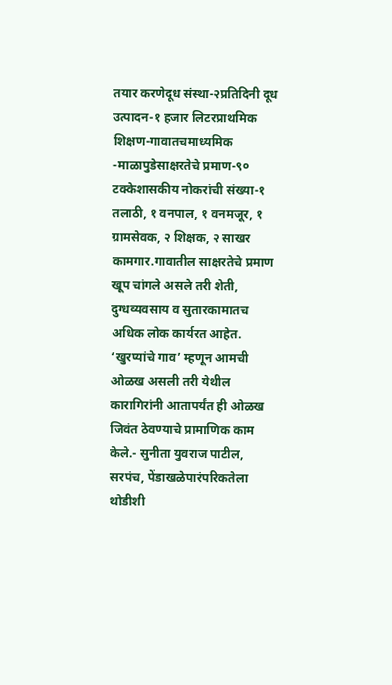तयार करणेदूध संस्था-२प्रतिदिनी दूध उत्पादन-१ हजार लिटरप्राथमिक शिक्षण-गावातचमाध्यमिक -माळापुडेसाक्षरतेचे प्रमाण-९० टक्केशासकीय नोकरांची संख्या-१ तलाठी, १ वनपाल, १ वनमजूर, १ ग्रामसेवक, २ शिक्षक, २ साखर कामगार.गावातील साक्षरतेचे प्रमाण खूप चांगले असले तरी शेती, दुग्धव्यवसाय व सुतारकामातच अधिक लोक कार्यरत आहेत. ‘खुरप्यांचे गाव’ म्हणून आमची ओळख असली तरी येथील कारागिरांनी आतापर्यंत ही ओळख जिवंत ठेवण्याचे प्रामाणिक काम केले.- सुनीता युवराज पाटील, सरपंच, पेंडाखळेपारंपरिकतेला थोडीशी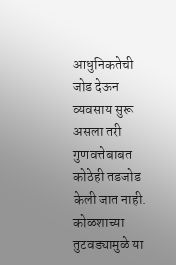आधुनिकतेची जोड देऊन व्यवसाय सुरू असला तरी गुणवत्तेबाबत कोठेही तडजोड केली जात नाही. कोळशाच्या तुटवड्यामुळे या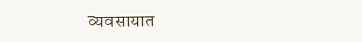व्यवसायात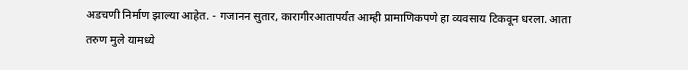अडचणी निर्माण झाल्या आहेत. - गजानन सुतार, कारागीरआतापर्यंत आम्ही प्रामाणिकपणे हा व्यवसाय टिकवून धरला. आता तरुण मुले यामध्ये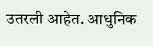उतरली आहेत. आधुनिक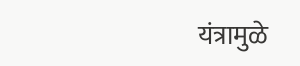यंत्रामुळे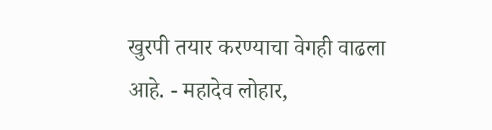खुरपी तयार करण्याचा वेगही वाढला आहे. - महादेव लोहार,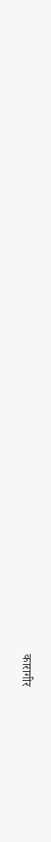कारागीर